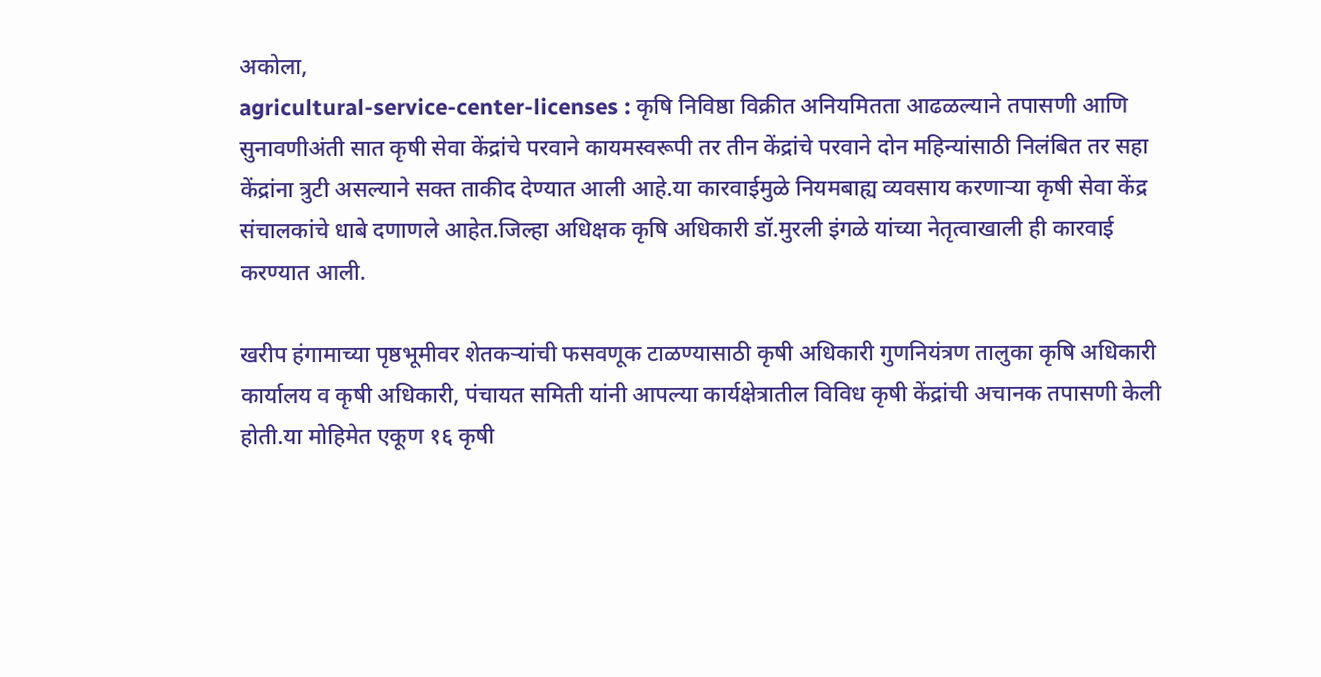अकोला,
agricultural-service-center-licenses : कृषि निविष्ठा विक्रीत अनियमितता आढळल्याने तपासणी आणि सुनावणीअंती सात कृषी सेवा केंद्रांचे परवाने कायमस्वरूपी तर तीन केंद्रांचे परवाने दोन महिन्यांसाठी निलंबित तर सहा केंद्रांना त्रुटी असल्याने सक्त ताकीद देण्यात आली आहे.या कारवाईमुळे नियमबाह्य व्यवसाय करणाऱ्या कृषी सेवा केंद्र संचालकांचे धाबे दणाणले आहेत.जिल्हा अधिक्षक कृषि अधिकारी डॉ.मुरली इंगळे यांच्या नेतृत्वाखाली ही कारवाई करण्यात आली.

खरीप हंगामाच्या पृष्ठभूमीवर शेतकऱ्यांची फसवणूक टाळण्यासाठी कृषी अधिकारी गुणनियंत्रण तालुका कृषि अधिकारी कार्यालय व कृषी अधिकारी, पंचायत समिती यांनी आपल्या कार्यक्षेत्रातील विविध कृषी केंद्रांची अचानक तपासणी केली होती.या मोहिमेत एकूण १६ कृषी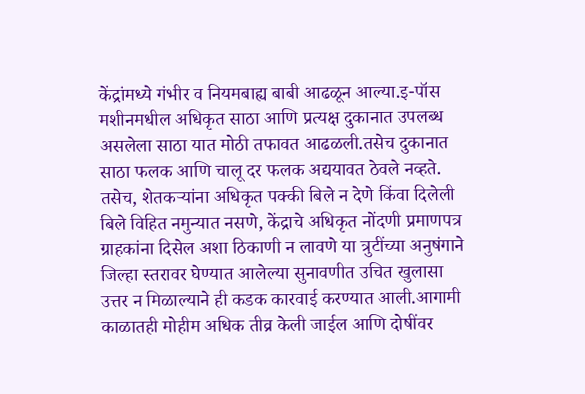केंद्रांमध्ये गंभीर व नियमबाह्य बाबी आढळून आल्या.इ-पॉस मशीनमधील अधिकृत साठा आणि प्रत्यक्ष दुकानात उपलब्ध असलेला साठा यात मोठी तफावत आढळली.तसेच दुकानात साठा फलक आणि चालू दर फलक अद्ययावत ठेवले नव्हते. तसेच, शेतकऱ्यांना अधिकृत पक्की बिले न देणे किंवा दिलेली बिले विहित नमुन्यात नसणे, केंद्राचे अधिकृत नोंदणी प्रमाणपत्र ग्राहकांना दिसेल अशा ठिकाणी न लावणे या त्रुटींच्या अनुषंगाने जिल्हा स्तरावर घेण्यात आलेल्या सुनावणीत उचित खुलासा उत्तर न मिळाल्याने ही कडक कारवाई करण्यात आली.आगामी काळातही मोहीम अधिक तीव्र केली जाईल आणि दोषींवर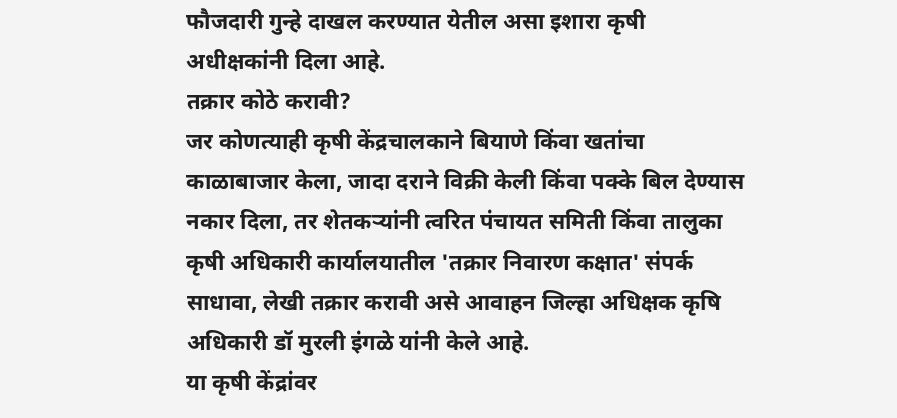फौजदारी गुन्हे दाखल करण्यात येतील असा इशारा कृषी अधीक्षकांनी दिला आहे.
तक्रार कोठे करावी?
जर कोणत्याही कृषी केंद्रचालकाने बियाणे किंवा खतांचा काळाबाजार केला, जादा दराने विक्री केली किंवा पक्के बिल देण्यास नकार दिला, तर शेतकऱ्यांनी त्वरित पंचायत समिती किंवा तालुका कृषी अधिकारी कार्यालयातील 'तक्रार निवारण कक्षात' संपर्क साधावा, लेखी तक्रार करावी असे आवाहन जिल्हा अधिक्षक कृषि अधिकारी डॉ मुरली इंगळे यांनी केले आहे.
या कृषी केंद्रांवर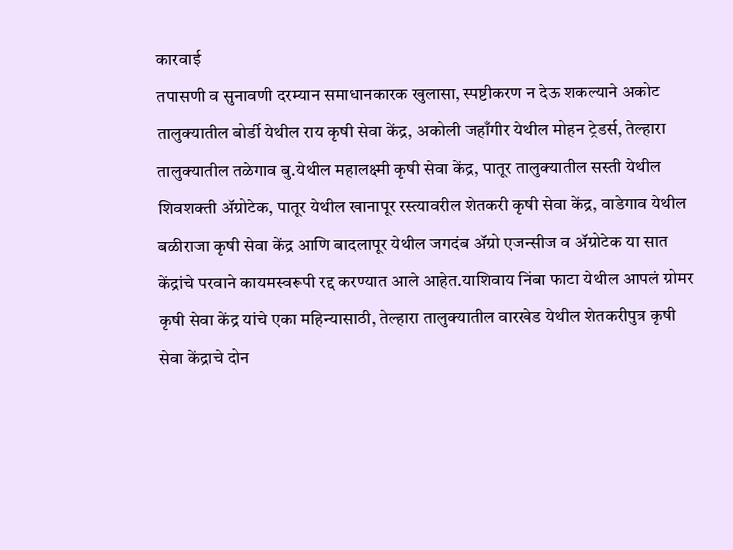कारवाई
तपासणी व सुनावणी दरम्यान समाधानकारक खुलासा, स्पष्टीकरण न देऊ शकल्याने अकोट तालुक्यातील बोर्डी येथील राय कृषी सेवा केंद्र, अकोली जहाँगीर येथील मोहन ट्रेडर्स, तेल्हारा तालुक्यातील तळेगाव बु.येथील महालक्ष्मी कृषी सेवा केंद्र, पातूर तालुक्यातील सस्ती येथील शिवशक्ती ॲग्रोटेक, पातूर येथील खानापूर रस्त्यावरील शेतकरी कृषी सेवा केंद्र, वाडेगाव येथील बळीराजा कृषी सेवा केंद्र आणि बादलापूर येथील जगदंब ॲग्रो एजन्सीज व ॲग्रोटेक या सात केंद्रांचे परवाने कायमस्वरूपी रद्द करण्यात आले आहेत.याशिवाय निंबा फाटा येथील आपलं ग्रोमर कृषी सेवा केंद्र यांचे एका महिन्यासाठी, तेल्हारा तालुक्यातील वारखेड येथील शेतकरीपुत्र कृषी सेवा केंद्राचे दोन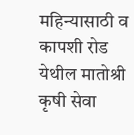महिन्यासाठी व कापशी रोड येथील मातोश्री कृषी सेवा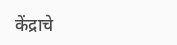केंद्राचे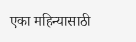एका महिन्यासाठी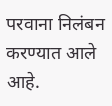परवाना निलंबन करण्यात आले आहे.